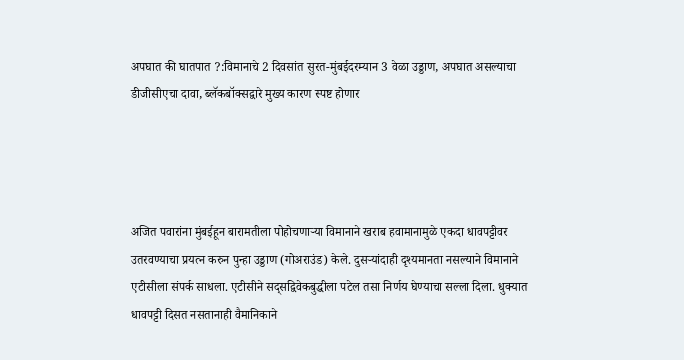अपघात की घातपात ?:विमानाचे 2 दिवसांत सुरत-मुंबईदरम्यान 3 वेळा उड्डाण, अपघात असल्याचा डीजीसीएचा दावा, ब्लॅकबॉक्सद्वारे मुख्य कारण स्पष्ट होणार




अजित पवारांना मुंबईहून बारामतीला पोहोचणाऱ्या विमानाने खराब हवामानामुळे एकदा धावपट्टीवर उतरवण्याचा प्रयत्न करुन पुन्हा उड्डाण (गोअराउंड) केले. दुसऱ्यांदाही दृश्यमानता नसल्याने विमानाने एटीसीला संपर्क साधला. एटीसीने सद्सद्विवेकबुद्धीला पटेल तसा निर्णय घेण्याचा सल्ला दिला. धुक्यात धावपट्टी दिसत नसतानाही वैमानिकाने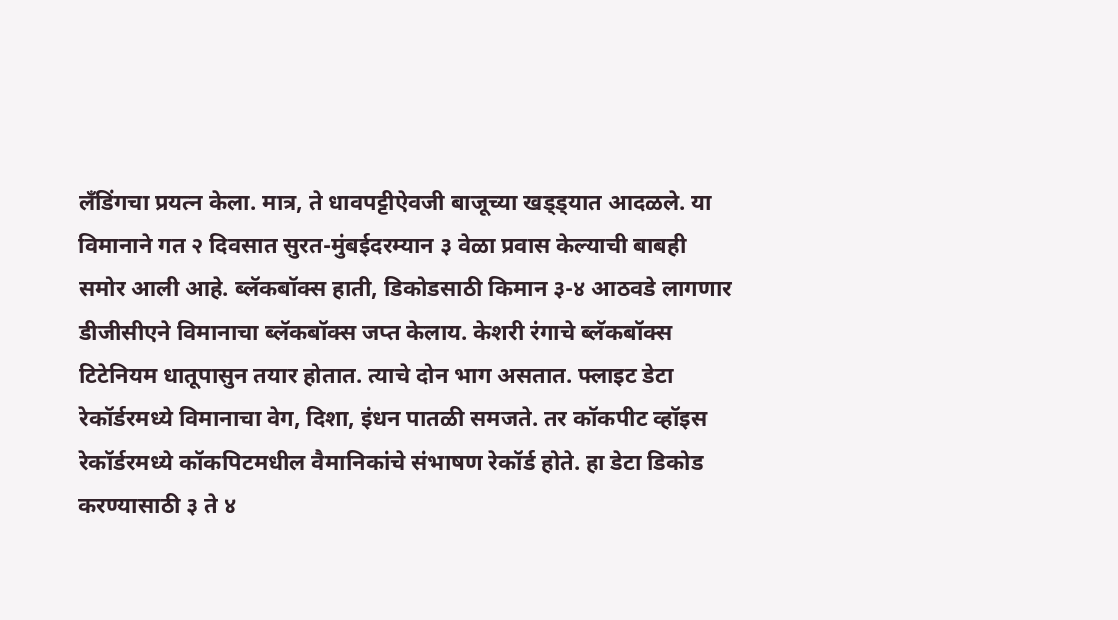लँडिंगचा प्रयत्न केला. मात्र, ते धावपट्टीऐवजी बाजूच्या खड्ड्यात आदळले. या विमानाने गत २ दिवसात सुरत-मुंबईदरम्यान ३ वेळा प्रवास केल्याची बाबही समोर आली आहे. ब्लॅकबॉक्स हाती, डिकोडसाठी किमान ३-४ आठवडे लागणार डीजीसीएने विमानाचा ब्लॅकबॉक्स जप्त केलाय. केशरी रंगाचे ब्लॅकबॉक्स टिटेनियम धातूपासुन तयार होतात. त्याचे दोन भाग असतात. फ्लाइट डेटा रेकॉर्डरमध्ये विमानाचा वेग, दिशा, इंधन पातळी समजते. तर कॉकपीट व्हॉइस रेकॉर्डरमध्ये कॉकपिटमधील वैमानिकांचे संभाषण रेकॉर्ड होते. हा डेटा डिकोड करण्यासाठी ३ ते ४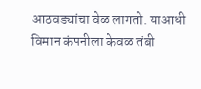आठवड्यांचा वेळ लागतो. याआधी विमान कंपनीला केवळ तंबी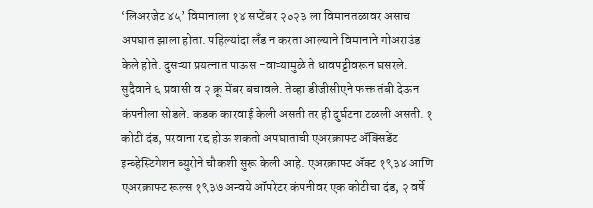‘लिअरजेट ४५’ विमानाला १४ सप्टेंबर २०२३ ला विमानतळावर असाच अपघात झाला होता. पहिल्यांदा लँड न करता आल्याने विमानाने गोअराउंड केले होते. दुसऱ्या प्रयत्नात पाऊस -वाऱ्यामुळे ते धावपट्टीवरून घसरले. सुदैवाने ६ प्रवासी व २ क्रू मेंबर बचावले. तेव्हा डीजीसीएने फक्त तंबी देऊन कंपनीला सोडले. कडक कारवाई केली असती तर ही दुर्घटना टळली असती. १ कोटी दंड, परवाना रद्द होऊ शकतो अपघाताची एअरक्राफ्ट ॲक्सिडेंट इन्व्हेस्टिगेशन ब्युरोने चौकशी सुरू केली आहे. एअरक्राफ्ट ॲक्ट १९३४ आणि एअरक्राफ्ट रूल्स १९३७ अन्वये ऑपरेटर कंपनीवर एक कोटीचा दंड, २ वर्षे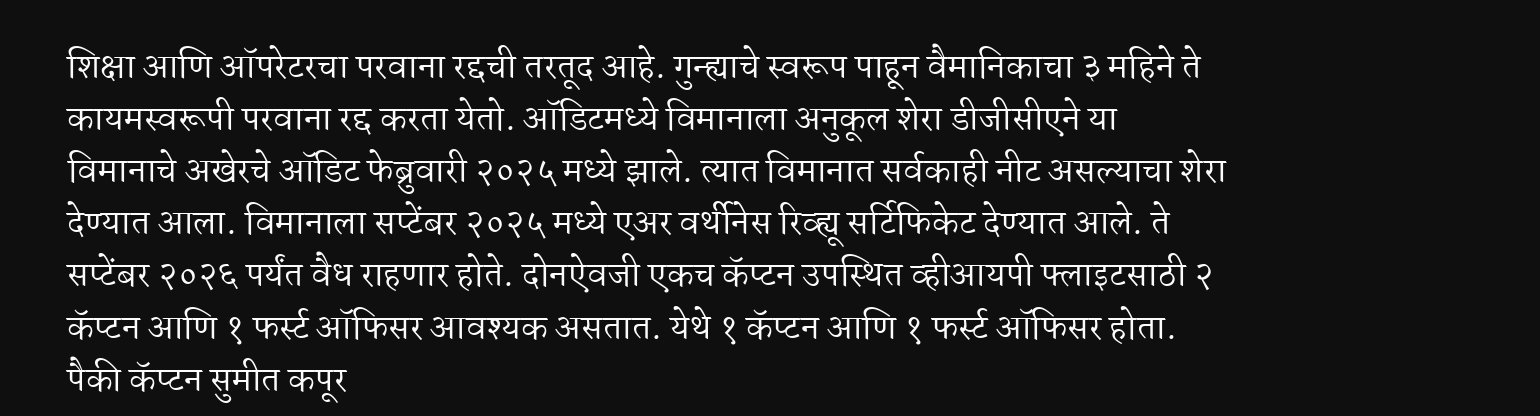शिक्षा आणि ऑपरेटरचा परवाना रद्दची तरतूद आहे. गुन्ह्याचे स्वरूप पाहून वैमानिकाचा ३ महिने ते कायमस्वरूपी परवाना रद्द करता येतो. ऑडिटमध्ये विमानाला अनुकूल शेरा डीजीसीएने या विमानाचे अखेरचे ऑडिट फेब्रुवारी २०२५ मध्ये झाले. त्यात विमानात सर्वकाही नीट असल्याचा शेरा देण्यात आला. विमानाला सप्टेंबर २०२५ मध्ये एअर वर्थीनेस रिव्ह्यू सर्टिफिकेट देण्यात आले. ते सप्टेंबर २०२६ पर्यंत वैध राहणार होते. दोनऐवजी एकच कॅप्टन उपस्थित व्हीआयपी फ्लाइटसाठी २ कॅप्टन आणि १ फर्स्ट ऑफिसर आवश्यक असतात. येथे १ कॅप्टन आणि १ फर्स्ट ऑफिसर होता. पैकी कॅप्टन सुमीत कपूर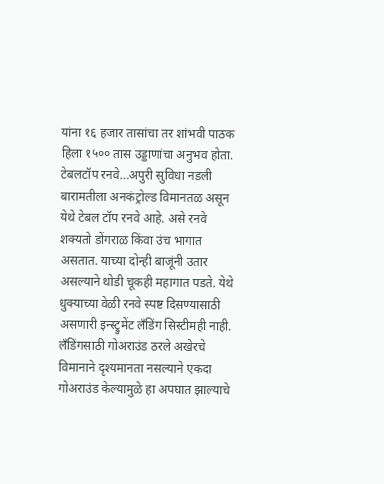यांना १६ हजार तासांचा तर शांभवी पाठक हिला १५०० तास उड्डाणांचा अनुभव होता. टेबलटॉप रनवे…अपुरी सुविधा नडली बारामतीला अनकंट्रोल्ड विमानतळ असून येथे टेबल टॉप रनवे आहे. असे रनवे शक्यतो डोंगराळ किंवा उंच भागात असतात. याच्या दोन्ही बाजूंनी उतार असल्याने थोडी चूकही महागात पडते. येथे धुक्याच्या वेळी रनवे स्पष्ट दिसण्यासाठी असणारी इन्स्ट्रुमेंट लँडिंग सिस्टीमही नाही.
लँडिंगसाठी गोअराउंड ठरले अखेरचे विमानाने दृश्यमानता नसल्याने एकदा गोअराउंड केल्यामुळे हा अपघात झाल्याचे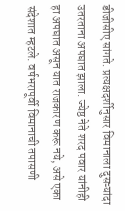डीजीसीए सांगते. प्रत्यक्षदर्शीनुसार विमानाला दुसऱ्यांदा उतरताना अपघात झाला. ज्येष्ठ नेते शरद पवार यांनीही हा अपघात असून यात राजकारण करू नये, असे एका संदेशात म्हटले. वर्षभरापूर्वी विमानाची तपासणी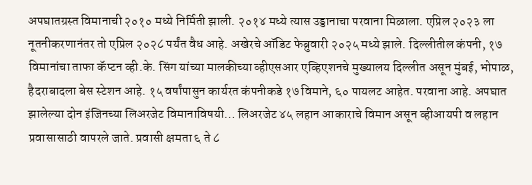अपघातग्रस्त विमानाची २०१० मध्ये निर्मिती झाली. २०१४ मध्ये त्यास उड्डानाचा परवाना मिळाला. एप्रिल २०२३ ला नूतनीकरणानंतर तो एप्रिल २०२८ पर्यंत वैध आहे. अखेरचे ऑडिट फेब्रुवारी २०२५ मध्ये झाले. दिल्लीतील कंपनी, १७ विमानांचा ताफा कॅप्टन व्ही.के. सिंग यांच्या मालकीच्या व्हीएसआर एव्हिएशनचे मुख्यालय दिल्लीत असून मुंबई, भोपाळ, हैदराबादला बेस स्टेशन आहे. १५ वर्षांपासुन कार्यरत कंपनीकडे १७ विमाने, ६० पायलट आहेत. परवाना आहे. अपघात झालेल्या दोन इंजिनच्या लिअरजेट विमानाविषयी… लिअरजेट ४५ लहान आकाराचे विमान असून व्हीआयपी व लहान प्रवासासाठी वापरले जाते. प्रवासी क्षमता ६ ते ८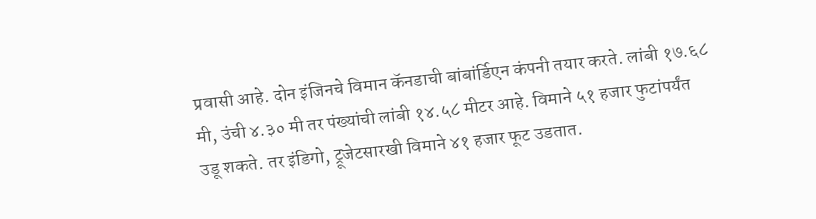प्रवासी आहे. दोन इंजिनचे विमान कॅनडाची बांबांर्डिएन कंपनी तयार करते. लांबी १७.६८ मी, उंची ४.३० मी तर पंख्यांची लांबी १४.५८ मीटर आहे. विमाने ५१ हजार फुटांपर्यंत उडू शकते. तर इंडिगो, ट्रूजेटसारखी विमाने ४१ हजार फूट उडतात.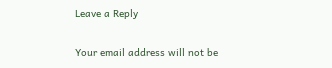Leave a Reply

Your email address will not be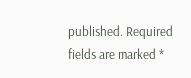published. Required fields are marked *